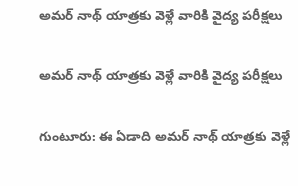అమర్ నాథ్ యాత్రకు వెళ్లే వారికి వైద్య పరీక్షలు

అమర్ నాథ్ యాత్రకు వెళ్లే వారికి వైద్య పరీక్షలు

గుంటూరు: ఈ ఏడాది అమర్ నాథ్ యాత్రకు వెళ్లే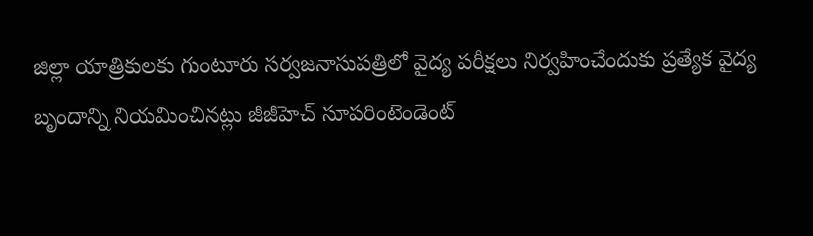జిల్లా యాత్రికులకు గుంటూరు సర్వజనాసుపత్రిలో వైద్య పరీక్షలు నిర్వహించేందుకు ప్రత్యేక వైద్య బృందాన్ని నియమించినట్లు జీజీహెచ్ సూపరింటెండెంట్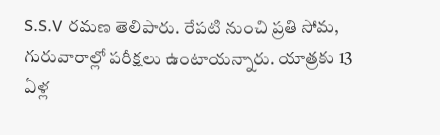S.S.V రమణ తెలిపారు. రేపటి నుంచి ప్రతి సోమ, గురువారాల్లో పరీక్షలు ఉంటాయన్నారు. యాత్రకు 13 ఏళ్ల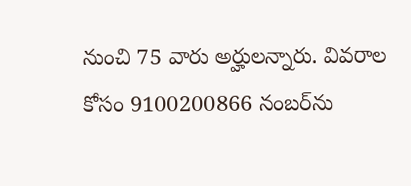నుంచి 75 వారు అర్హులన్నారు. వివరాల కోసం 9100200866 నంబర్‌ను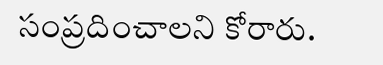సంప్రదించాలని కోరారు.